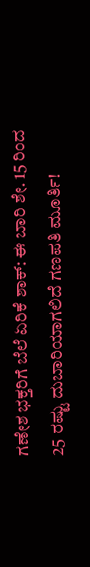ಗಣೇಶ ಭಕ್ತರಿಗೆ ಬೆಲೆ ಏರಿಕೆ ಶಾಕ್: ಈ ಬಾರಿ ಶೇ. 15 ರಿಂದ 25 ರಷ್ಟು ದುಬಾರಿಯಾಗಲಿದೆ ಗಣಪತಿ ಮೂರ್ತಿ!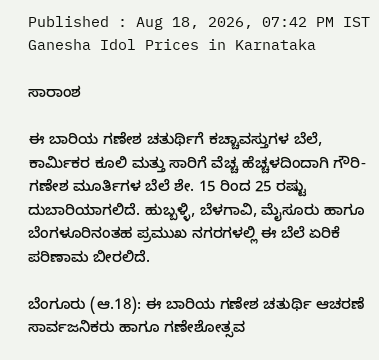Published : Aug 18, 2026, 07:42 PM IST
Ganesha Idol Prices in Karnataka

ಸಾರಾಂಶ

ಈ ಬಾರಿಯ ಗಣೇಶ ಚತುರ್ಥಿಗೆ ಕಚ್ಚಾವಸ್ತುಗಳ ಬೆಲೆ, ಕಾರ್ಮಿಕರ ಕೂಲಿ ಮತ್ತು ಸಾರಿಗೆ ವೆಚ್ಚ ಹೆಚ್ಚಳದಿಂದಾಗಿ ಗೌರಿ-ಗಣೇಶ ಮೂರ್ತಿಗಳ ಬೆಲೆ ಶೇ. 15 ರಿಂದ 25 ರಷ್ಟು ದುಬಾರಿಯಾಗಲಿದೆ. ಹುಬ್ಬಳ್ಳಿ, ಬೆಳಗಾವಿ, ಮೈಸೂರು ಹಾಗೂ ಬೆಂಗಳೂರಿನಂತಹ ಪ್ರಮುಖ ನಗರಗಳಲ್ಲಿ ಈ ಬೆಲೆ ಏರಿಕೆ ಪರಿಣಾಮ ಬೀರಲಿದೆ.

ಬೆಂಗೂರು (ಆ.18): ಈ ಬಾರಿಯ ಗಣೇಶ ಚತುರ್ಥಿ ಆಚರಣೆ ಸಾರ್ವಜನಿಕರು ಹಾಗೂ ಗಣೇಶೋತ್ಸವ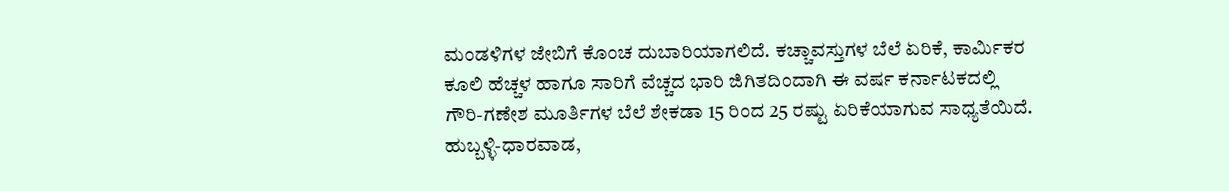ಮಂಡಳಿಗಳ ಜೇಬಿಗೆ ಕೊಂಚ ದುಬಾರಿಯಾಗಲಿದೆ. ಕಚ್ಚಾವಸ್ತುಗಳ ಬೆಲೆ ಏರಿಕೆ, ಕಾರ್ಮಿಕರ ಕೂಲಿ ಹೆಚ್ಚಳ ಹಾಗೂ ಸಾರಿಗೆ ವೆಚ್ಚದ ಭಾರಿ ಜಿಗಿತದಿಂದಾಗಿ ಈ ವರ್ಷ ಕರ್ನಾಟಕದಲ್ಲಿ ಗೌರಿ-ಗಣೇಶ ಮೂರ್ತಿಗಳ ಬೆಲೆ ಶೇಕಡಾ 15 ರಿಂದ 25 ರಷ್ಟು ಏರಿಕೆಯಾಗುವ ಸಾಧ್ಯತೆಯಿದೆ. ಹುಬ್ಬಳ್ಳಿ-ಧಾರವಾಡ,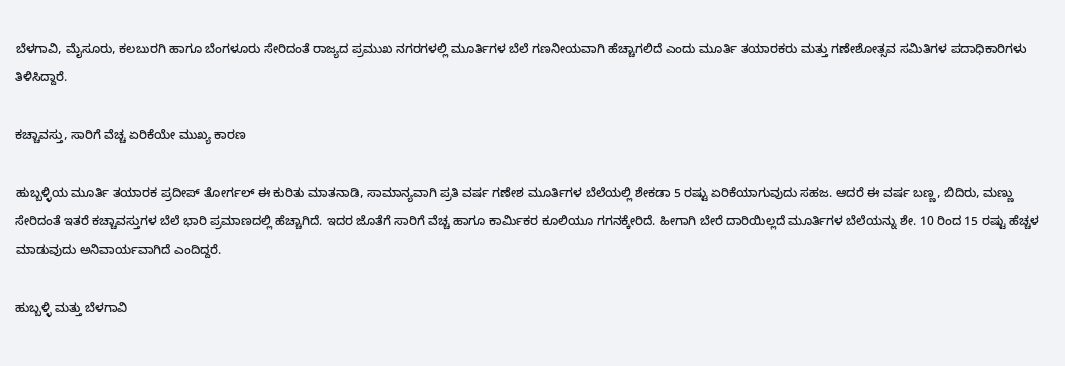ಬೆಳಗಾವಿ, ಮೈಸೂರು, ಕಲಬುರಗಿ ಹಾಗೂ ಬೆಂಗಳೂರು ಸೇರಿದಂತೆ ರಾಜ್ಯದ ಪ್ರಮುಖ ನಗರಗಳಲ್ಲಿ ಮೂರ್ತಿಗಳ ಬೆಲೆ ಗಣನೀಯವಾಗಿ ಹೆಚ್ಚಾಗಲಿದೆ ಎಂದು ಮೂರ್ತಿ ತಯಾರಕರು ಮತ್ತು ಗಣೇಶೋತ್ಸವ ಸಮಿತಿಗಳ ಪದಾಧಿಕಾರಿಗಳು ತಿಳಿಸಿದ್ದಾರೆ.

ಕಚ್ಚಾವಸ್ತು, ಸಾರಿಗೆ ವೆಚ್ಚ ಏರಿಕೆಯೇ ಮುಖ್ಯ ಕಾರಣ

ಹುಬ್ಬಳ್ಳಿಯ ಮೂರ್ತಿ ತಯಾರಕ ಪ್ರದೀಪ್ ತೋರ್ಗಲ್ ಈ ಕುರಿತು ಮಾತನಾಡಿ, ಸಾಮಾನ್ಯವಾಗಿ ಪ್ರತಿ ವರ್ಷ ಗಣೇಶ ಮೂರ್ತಿಗಳ ಬೆಲೆಯಲ್ಲಿ ಶೇಕಡಾ 5 ರಷ್ಟು ಏರಿಕೆಯಾಗುವುದು ಸಹಜ. ಆದರೆ ಈ ವರ್ಷ ಬಣ್ಣ, ಬಿದಿರು, ಮಣ್ಣು ಸೇರಿದಂತೆ ಇತರೆ ಕಚ್ಚಾವಸ್ತುಗಳ ಬೆಲೆ ಭಾರಿ ಪ್ರಮಾಣದಲ್ಲಿ ಹೆಚ್ಚಾಗಿದೆ. ಇದರ ಜೊತೆಗೆ ಸಾರಿಗೆ ವೆಚ್ಚ ಹಾಗೂ ಕಾರ್ಮಿಕರ ಕೂಲಿಯೂ ಗಗನಕ್ಕೇರಿದೆ. ಹೀಗಾಗಿ ಬೇರೆ ದಾರಿಯಿಲ್ಲದೆ ಮೂರ್ತಿಗಳ ಬೆಲೆಯನ್ನು ಶೇ. 10 ರಿಂದ 15 ರಷ್ಟು ಹೆಚ್ಚಳ ಮಾಡುವುದು ಅನಿವಾರ್ಯವಾಗಿದೆ ಎಂದಿದ್ದರೆ.

ಹುಬ್ಬಳ್ಳಿ ಮತ್ತು ಬೆಳಗಾವಿ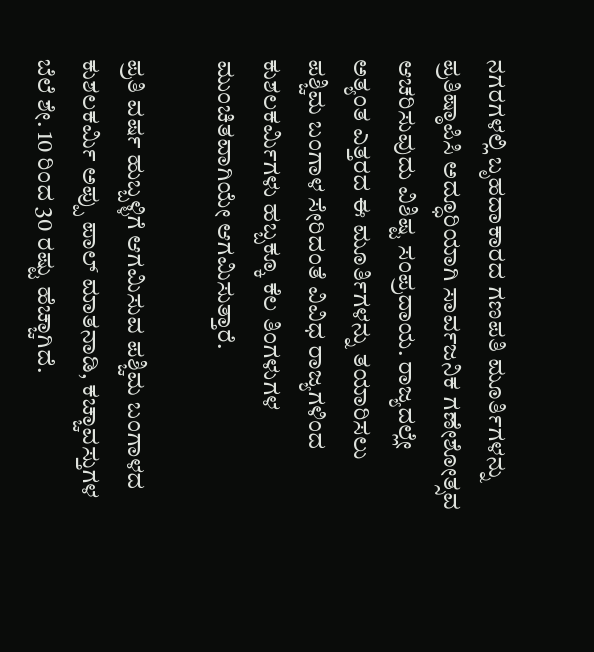ನಗರಗಳಲ್ಲಿ ಬೃಹದಾಕಾರದ ಗಣಪತಿ ಮೂರ್ತಿಗಳನ್ನು ಪ್ರತಿಷ್ಠಾಪಿಸಿ ಅದ್ಧೂರಿಯಾಗಿ ಸಾರ್ವಜನಿಕ ಗಣೇಶೋತ್ಸವ ಆಚರಿಸುವುದು ವಿಶಿಷ್ಟ ಸಂಪ್ರದಾಯ. ರಾಜ್ಯದಲ್ಲೇ ಅತ್ಯಂತ ಎತ್ತರದ ಈ ಮೂರ್ತಿಗಳನ್ನು ತಯಾರಿಸಲು ಪಶ್ಚಿಮ ಬಂಗಾಳ ಸೇರಿದಂತೆ ವಿವಿಧ ರಾಜ್ಯಗಳಿಂದ ಕುಶಲಕರ್ಮಿಗಳು ಹಬ್ಬಕ್ಕೂ ಕೆಲ ತಿಂಗಳುಗಳ ಮುಂಚಿತವಾಗಿಯೇ ಆಗಮಿಸುತ್ತಾರೆ.

ಪ್ರತಿ ವರ್ಷ ಹುಬ್ಬಳ್ಳಿಗೆ ಆಗಮಿಸುವ ಪಶ್ಚಿಮ ಬಂಗಾಳದ ಕುಶಲಕರ್ಮಿ ಅಪ್ಪು ಪಾಲ್ ಮಾತನಾಡಿ, ಕಚ್ಚಾವಸ್ತುಗಳ ಬೆಲೆ ಶೇ. 10 ರಿಂದ 30 ರಷ್ಟು ಹೆಚ್ಚಾಗಿದೆ.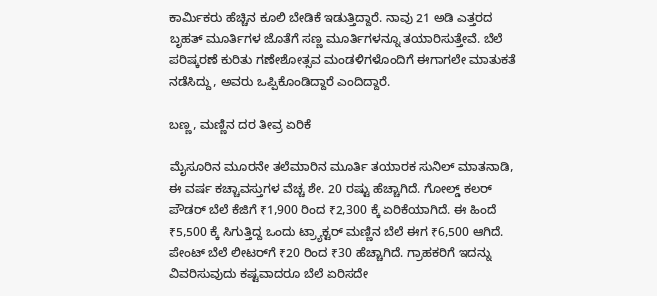ಕಾರ್ಮಿಕರು ಹೆಚ್ಚಿನ ಕೂಲಿ ಬೇಡಿಕೆ ಇಡುತ್ತಿದ್ದಾರೆ. ನಾವು 21 ಅಡಿ ಎತ್ತರದ ಬೃಹತ್ ಮೂರ್ತಿಗಳ ಜೊತೆಗೆ ಸಣ್ಣ ಮೂರ್ತಿಗಳನ್ನೂ ತಯಾರಿಸುತ್ತೇವೆ. ಬೆಲೆ ಪರಿಷ್ಕರಣೆ ಕುರಿತು ಗಣೇಶೋತ್ಸವ ಮಂಡಳಿಗಳೊಂದಿಗೆ ಈಗಾಗಲೇ ಮಾತುಕತೆ ನಡೆಸಿದ್ದು, ಅವರು ಒಪ್ಪಿಕೊಂಡಿದ್ದಾರೆ ಎಂದಿದ್ದಾರೆ.

ಬಣ್ಣ, ಮಣ್ಣಿನ ದರ ತೀವ್ರ ಏರಿಕೆ

ಮೈಸೂರಿನ ಮೂರನೇ ತಲೆಮಾರಿನ ಮೂರ್ತಿ ತಯಾರಕ ಸುನಿಲ್ ಮಾತನಾಡಿ, ಈ ವರ್ಷ ಕಚ್ಚಾವಸ್ತುಗಳ ವೆಚ್ಚ ಶೇ. 20 ರಷ್ಟು ಹೆಚ್ಚಾಗಿದೆ. ಗೋಲ್ಡ್ ಕಲರ್ ಪೌಡರ್ ಬೆಲೆ ಕೆಜಿಗೆ ₹1,900 ರಿಂದ ₹2,300 ಕ್ಕೆ ಏರಿಕೆಯಾಗಿದೆ. ಈ ಹಿಂದೆ ₹5,500 ಕ್ಕೆ ಸಿಗುತ್ತಿದ್ದ ಒಂದು ಟ್ರ್ಯಾಕ್ಟರ್ ಮಣ್ಣಿನ ಬೆಲೆ ಈಗ ₹6,500 ಆಗಿದೆ. ಪೇಂಟ್ ಬೆಲೆ ಲೀಟರ್‌ಗೆ ₹20 ರಿಂದ ₹30 ಹೆಚ್ಚಾಗಿದೆ. ಗ್ರಾಹಕರಿಗೆ ಇದನ್ನು ವಿವರಿಸುವುದು ಕಷ್ಟವಾದರೂ ಬೆಲೆ ಏರಿಸದೇ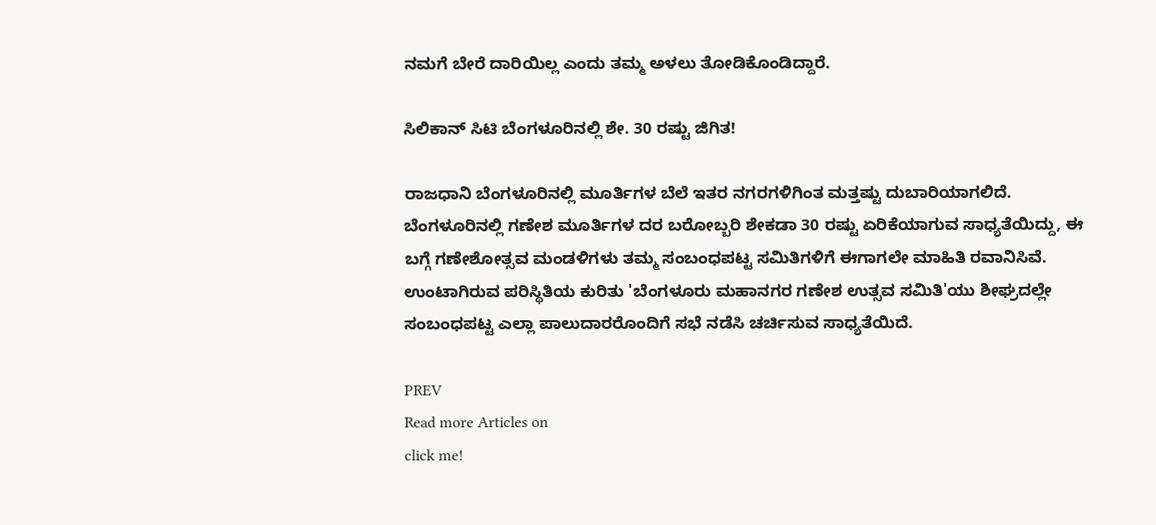ನಮಗೆ ಬೇರೆ ದಾರಿಯಿಲ್ಲ ಎಂದು ತಮ್ಮ ಅಳಲು ತೋಡಿಕೊಂಡಿದ್ದಾರೆ.

ಸಿಲಿಕಾನ್ ಸಿಟಿ ಬೆಂಗಳೂರಿನಲ್ಲಿ ಶೇ. 30 ರಷ್ಟು ಜಿಗಿತ!

ರಾಜಧಾನಿ ಬೆಂಗಳೂರಿನಲ್ಲಿ ಮೂರ್ತಿಗಳ ಬೆಲೆ ಇತರ ನಗರಗಳಿಗಿಂತ ಮತ್ತಷ್ಟು ದುಬಾರಿಯಾಗಲಿದೆ. ಬೆಂಗಳೂರಿನಲ್ಲಿ ಗಣೇಶ ಮೂರ್ತಿಗಳ ದರ ಬರೋಬ್ಬರಿ ಶೇಕಡಾ 30 ರಷ್ಟು ಏರಿಕೆಯಾಗುವ ಸಾಧ್ಯತೆಯಿದ್ದು, ಈ ಬಗ್ಗೆ ಗಣೇಶೋತ್ಸವ ಮಂಡಳಿಗಳು ತಮ್ಮ ಸಂಬಂಧಪಟ್ಟ ಸಮಿತಿಗಳಿಗೆ ಈಗಾಗಲೇ ಮಾಹಿತಿ ರವಾನಿಸಿವೆ. ಉಂಟಾಗಿರುವ ಪರಿಸ್ಥಿತಿಯ ಕುರಿತು 'ಬೆಂಗಳೂರು ಮಹಾನಗರ ಗಣೇಶ ಉತ್ಸವ ಸಮಿತಿ'ಯು ಶೀಘ್ರದಲ್ಲೇ ಸಂಬಂಧಪಟ್ಟ ಎಲ್ಲಾ ಪಾಲುದಾರರೊಂದಿಗೆ ಸಭೆ ನಡೆಸಿ ಚರ್ಚಿಸುವ ಸಾಧ್ಯತೆಯಿದೆ.

PREV
Read more Articles on
click me!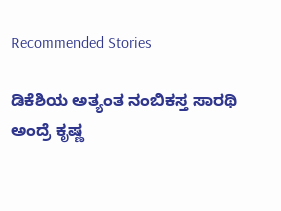Recommended Stories

ಡಿಕೆಶಿಯ ಅತ್ಯಂತ ನಂಬಿಕಸ್ತ ಸಾರಥಿ ಅಂದ್ರೆ ಕೃಷ್ಣ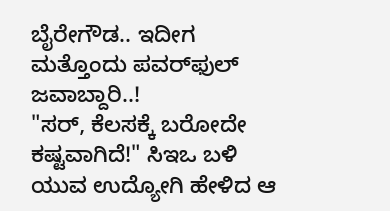ಬೈರೇಗೌಡ.. ಇದೀಗ ಮತ್ತೊಂದು ಪವರ್‌ಫುಲ್ ಜವಾಬ್ದಾರಿ..!
"ಸರ್, ಕೆಲಸಕ್ಕೆ ಬರೋದೇ ಕಷ್ಟವಾಗಿದೆ!" ಸಿಇಒ ಬಳಿ ಯುವ ಉದ್ಯೋಗಿ ಹೇಳಿದ ಆ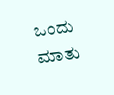ಒಂದು ಮಾತು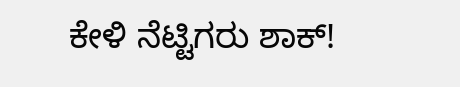ಕೇಳಿ ನೆಟ್ಟಿಗರು ಶಾಕ್!